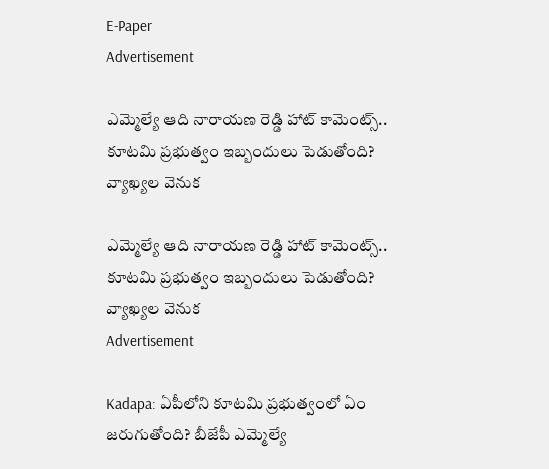E-Paper
Advertisement

ఎమ్మెల్యే ఆది నారాయణ రెడ్డి హాట్ కామెంట్స్.. కూటమి ప్రభుత్వం ఇబ్బందులు పెడుతోంది? వ్యాఖ్యల వెనుక

ఎమ్మెల్యే ఆది నారాయణ రెడ్డి హాట్ కామెంట్స్.. కూటమి ప్రభుత్వం ఇబ్బందులు పెడుతోంది? వ్యాఖ్యల వెనుక
Advertisement

Kadapa: ఏపీలోని కూటమి ప్రభుత్వంలో ఏం జరుగుతోంది? బీజేపీ ఎమ్మెల్యే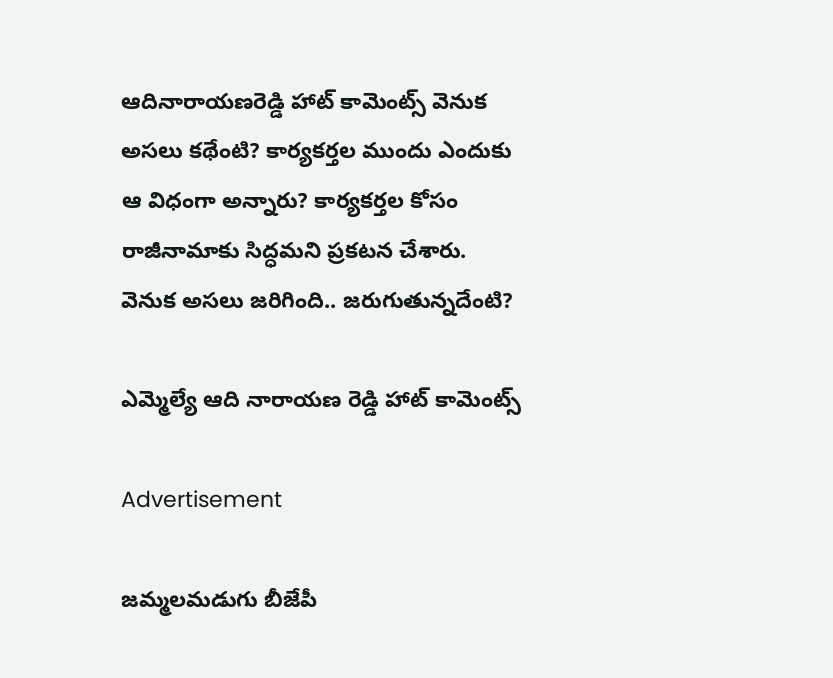ఆదినారాయణరెడ్డి హాట్ కామెంట్స్ వెనుక అసలు కథేంటి? కార్యకర్తల ముందు ఎందుకు ఆ విధంగా అన్నారు? కార్యకర్తల కోసం రాజీనామాకు సిద్ధమని ప్రకటన చేశారు. వెనుక అసలు జరిగింది.. జరుగుతున్నదేంటి?

ఎమ్మెల్యే ఆది నారాయణ రెడ్డి హాట్ కామెంట్స్

Advertisement

జమ్మలమడుగు బీజేపీ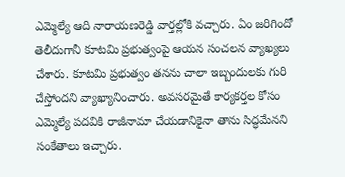ఎమ్మెల్యే ఆది నారాయణ‌రెడ్డి వార్తల్లోకి వచ్చారు. ఏం జరిగిందో తెలీదుగానీ కూటమి ప్రభుత్వంపై ఆయన సంచలన వ్యాఖ్యలు చేశారు. కూటమి ప్రభుత్వం తనను చాలా ఇబ్బందులకు గురి చేస్తోందని వ్యాఖ్యానించారు. అవసరమైతే కార్యకర్తల కోసం ఎమ్మెల్యే పదవికి రాజీనామా చేయడానికైనా తాను సిద్ధమేనని సంకేతాలు ఇచ్చారు.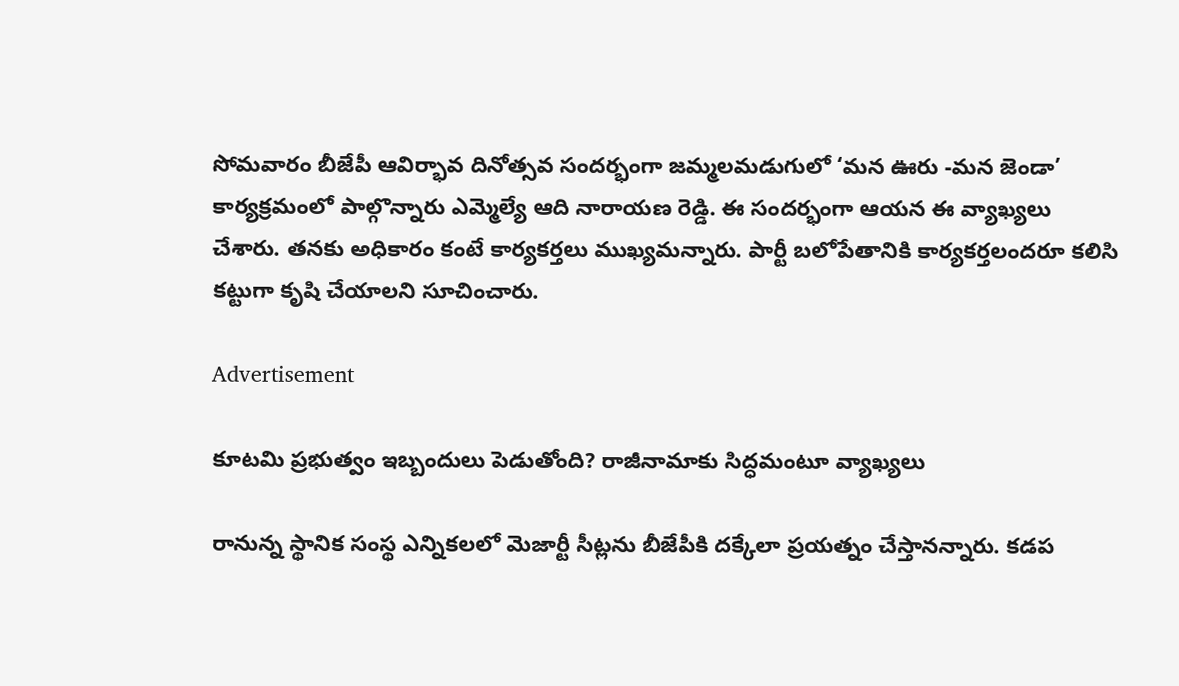సోమవారం బీజేపీ ఆవిర్భావ దినోత్సవ సందర్భంగా జమ్మలమడుగులో ‘మన ఊరు -మన జెండా’ కార్యక్రమంలో పాల్గొన్నారు ఎమ్మెల్యే ఆది నారాయణ రెడ్డి. ఈ సందర్భంగా ఆయన ఈ వ్యాఖ్యలు చేశారు. తనకు అధికారం కంటే కార్యకర్తలు ముఖ్యమన్నారు. పార్టీ బలోపేతానికి కార్యకర్తలందరూ కలిసి కట్టుగా కృషి చేయాలని సూచించారు.

Advertisement

కూటమి ప్రభుత్వం ఇబ్బందులు పెడుతోంది? రాజీనామాకు సిద్ధమంటూ వ్యాఖ్యలు

రానున్న స్థానిక సంస్థ ఎన్నికలలో మెజార్టీ సీట్లను బీజేపీకి దక్కేలా ప్రయత్నం చేస్తానన్నారు. కడప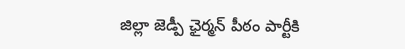జిల్లా జెడ్పీ ఛైర్మన్ పీఠం పార్టీకి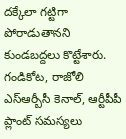దక్కేలా గట్టిగా పోరాడుతానని కుండబద్దలు కొట్టేశారు. గండికోట, రాజోలి ఎస్ఆర్బీసీ కెనాల్, ఆర్టీపీపీ ప్లాంట్ సమస్యలు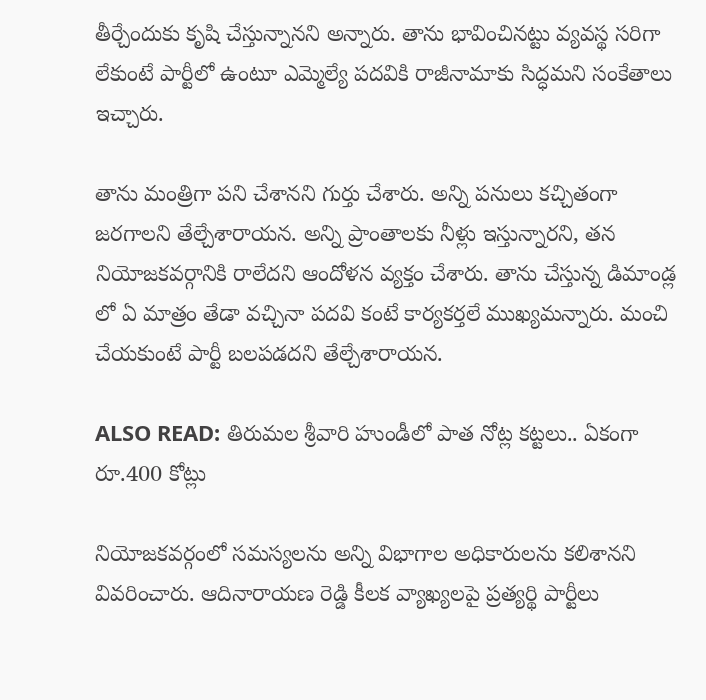తీర్చేందుకు కృషి చేస్తున్నానని అన్నారు. తాను భావించినట్టు వ్యవస్థ సరిగా లేకుంటే పార్టీలో ఉంటూ ఎమ్మెల్యే పదవికి రాజీనామాకు సిద్ధమని సంకేతాలు ఇచ్చారు.

తాను మంత్రిగా పని చేశానని గుర్తు చేశారు. అన్ని పనులు కచ్చితంగా జరగాలని తేల్చేశారాయన. అన్ని ప్రాంతాలకు నీళ్లు ఇస్తున్నారని, తన నియోజకవర్గానికి రాలేదని ఆందోళన వ్యక్తం చేశారు. తాను చేస్తున్న డిమాండ్ల లో ఏ మాత్రం తేడా వచ్చినా పదవి కంటే కార్యకర్తలే ముఖ్యమన్నారు. మంచి చేయకుంటే పార్టీ బలపడదని తేల్చేశారాయన.

ALSO READ: తిరుమల శ్రీవారి హుండీలో పాత నోట్ల కట్టలు.. ఏకంగా రూ.400 కోట్లు

నియోజకవర్గంలో సమస్యలను అన్ని విభాగాల అధికారులను కలిశానని వివరించారు. ఆదినారాయణ రెడ్డి కీలక వ్యాఖ్యలపై ప్రత్యర్థి పార్టీలు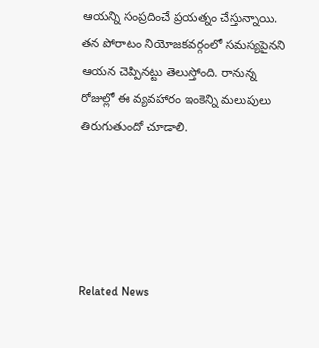ఆయన్ని సంప్రదించే ప్రయత్నం చేస్తున్నాయి.  తన పోరాటం నియోజకవర్గంలో సమస్యపైనని ఆయన చెప్పినట్టు తెలుస్తోంది. రానున్న రోజుల్లో ఈ వ్యవహారం ఇంకెన్ని మలుపులు తిరుగుతుందో చూడాలి.





Related News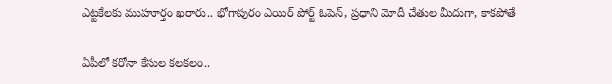ఎట్టకేలకు ముహూర్తం ఖరారు.. భోగాపురం ఎయిర్ పోర్ట్ ఓపెన్, ప్రధాని మోదీ చేతుల మీదుగా, కాకపోతే

ఏపీలో కరోనా కేసుల కలకలం..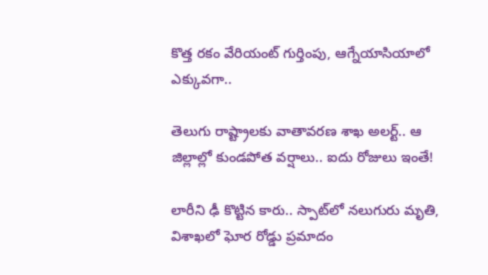కొత్త రకం వేరియంట్ గుర్తింపు, ఆగ్నేయాసియాలో ఎక్కువగా..

తెలుగు రాష్ట్రాలకు వాతావరణ శాఖ అలర్ట్.. ఆ జిల్లాల్లో కుండపోత వర్షాలు.. ఐదు రోజులు ఇంతే!

లారీని ఢీ కొట్టిన కారు.. స్పాట్‌లో నలుగురు మృతి, విశాఖలో ఘోర రోడ్డు ప్రమాదం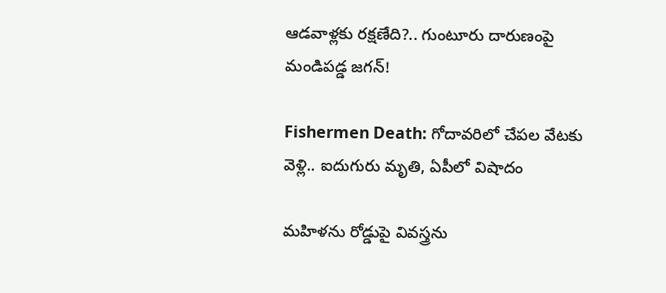ఆడవాళ్లకు రక్షణేది?.. గుంటూరు దారుణంపై మండిపడ్డ జగన్!

Fishermen Death: గోదావరిలో చేపల వేటకు వెళ్లి.. ఐదుగురు మృతి, ఏపీలో విషాదం

మహిళను రోడ్డుపై వివస్త్రను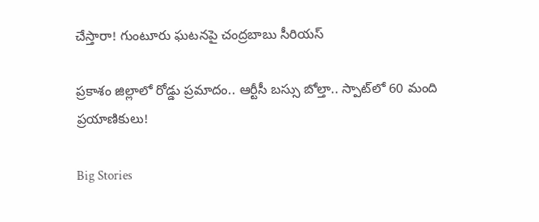చేస్తారా! గుంటూరు ఘటనపై చంద్రబాబు సీరియస్

ప్రకాశం జిల్లాలో రోడ్డు ప్రమాదం.. ఆర్టీసీ బస్సు బోల్తా.. స్పాట్‌‌లో 60 మంది ప్రయాణికులు!

Big Stories